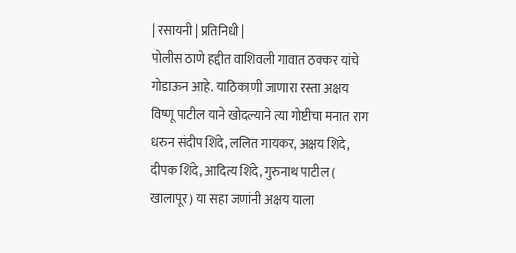| रसायनी | प्रतिनिधी |
पोलीस ठाणे हद्दीत वाशिवली गावात ठक्कर यांचे गोडाऊन आहे. याठिकाणी जाणारा रस्ता अक्षय विष्णू पाटील याने खोदल्याने त्या गोष्टीचा मनात राग धरुन संदीप शिंदे, ललित गायकर, अक्षय शिंदे, दीपक शिंदे, आदित्य शिंदे, गुरुनाथ पाटील ( खालापूर) या सहा जणांनी अक्षय याला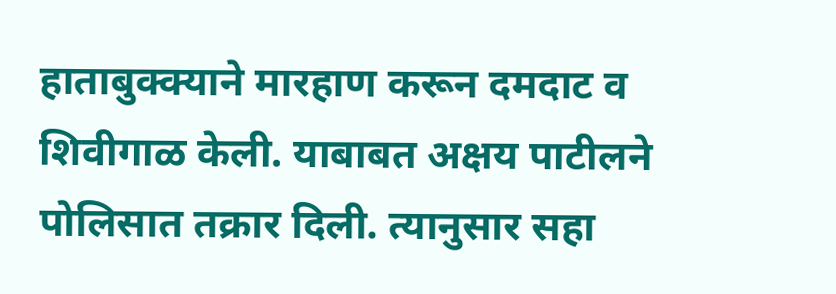हाताबुक्क्याने मारहाण करून दमदाट व शिवीगाळ केली. याबाबत अक्षय पाटीलने पोलिसात तक्रार दिली. त्यानुसार सहा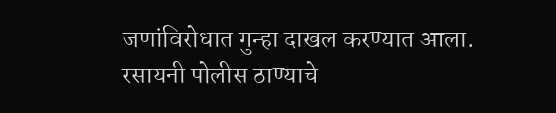जणांविरोधात गुन्हा दाखल करण्यात आला. रसायनी पोलीस ठाण्याचे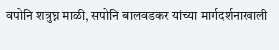वपोनि शत्रुघ्न माळी, सपोनि बालवडकर यांच्या मार्गदर्शनाखाली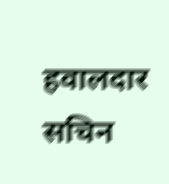हवालदार सचिन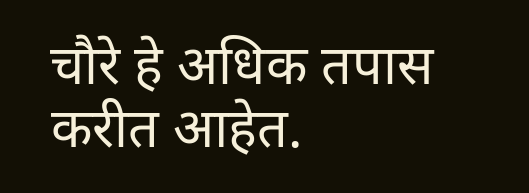चौरे हे अधिक तपास करीत आहेत.